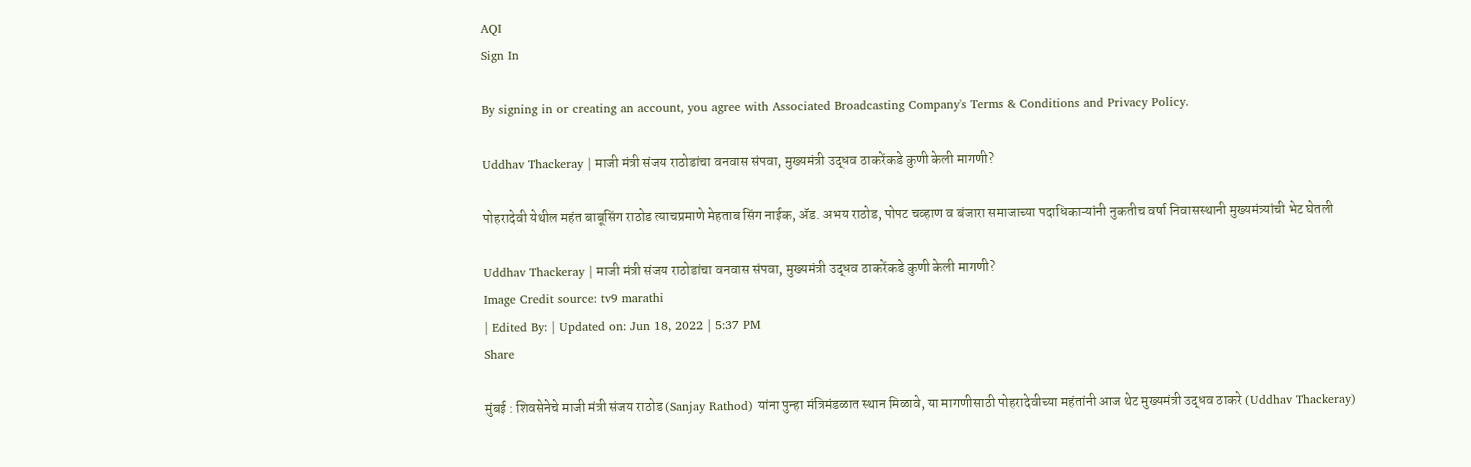AQI
Sign In

By signing in or creating an account, you agree with Associated Broadcasting Company's Terms & Conditions and Privacy Policy.

Uddhav Thackeray | माजी मंत्री संजय राठोडांचा वनवास संपवा, मुख्यमंत्री उद्धव ठाकरेंकडे कुणी केली मागणी?

पोहरादेवी येथील महंत बाबूसिंग राठोड त्याचप्रमाणे मेहताब सिंग नाईक, ॲड. अभय राठोड, पोपट चव्हाण व बंजारा समाजाच्या पदाधिकाऱ्यांनी नुकतीच वर्षा निवासस्थानी मुख्यमंत्र्यांची भेट घेतली

Uddhav Thackeray | माजी मंत्री संजय राठोडांचा वनवास संपवा, मुख्यमंत्री उद्धव ठाकरेंकडे कुणी केली मागणी?
Image Credit source: tv9 marathi
| Edited By: | Updated on: Jun 18, 2022 | 5:37 PM
Share

मुंबई : शिवसेनेचे माजी मंत्री संजय राठोड (Sanjay Rathod) यांना पुन्हा मंत्रिमंडळात स्थान मिळावे, या मागणीसाठी पोहरादेवीच्या महंतांनी आज थेट मुख्यमंत्री उद्धव ठाकरे (Uddhav Thackeray)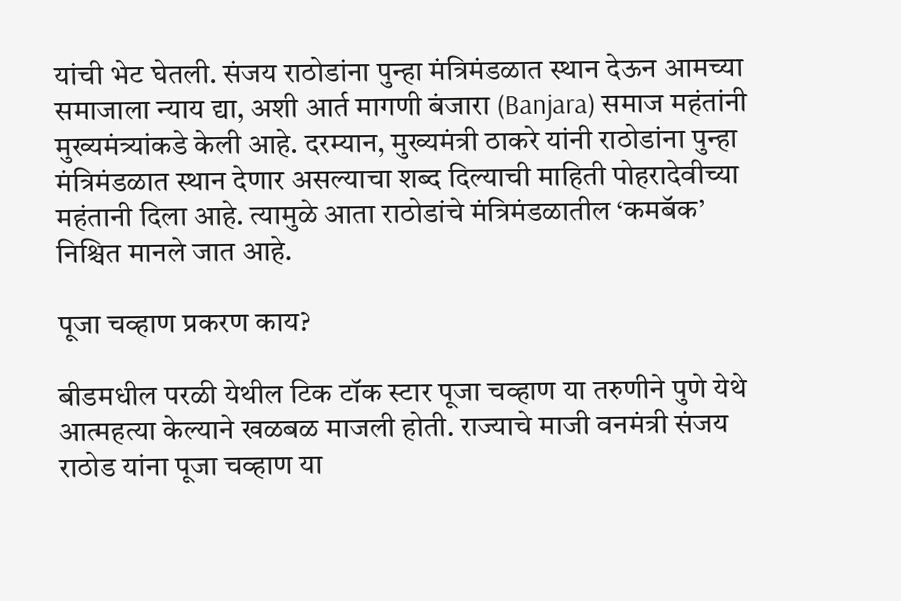यांची भेट घेतली. संजय राठोडांना पुन्हा मंत्रिमंडळात स्थान देऊन आमच्या समाजाला न्याय द्या, अशी आर्त मागणी बंजारा (Banjara) समाज महंतांनी मुख्यमंत्र्यांकडे केली आहे. दरम्यान, मुख्यमंत्री ठाकरे यांनी राठोडांना पुन्हा मंत्रिमंडळात स्थान देणार असल्याचा शब्द दिल्याची माहिती पोहरादेवीच्या महंतानी दिला आहे. त्यामुळे आता राठोडांचे मंत्रिमंडळातील ‘कमबॅक’ निश्चित मानले जात आहे.

पूजा चव्हाण प्रकरण काय?

बीडमधील परळी येथील टिक टॉक स्टार पूजा चव्हाण या तरुणीने पुणे येथे आत्महत्या केल्याने खळबळ माजली होती. राज्याचे माजी वनमंत्री संजय राठोड यांना पूजा चव्हाण या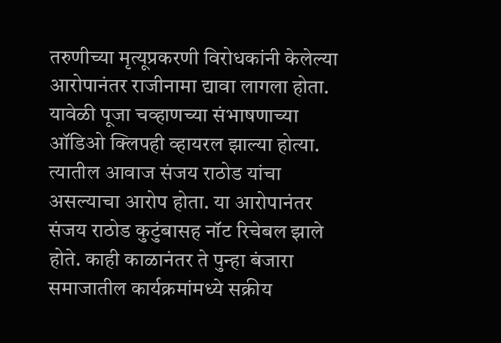तरुणीच्या मृत्यूप्रकरणी विरोधकांनी केलेल्या आरोपानंतर राजीनामा द्यावा लागला होता. यावेळी पूजा चव्हाणच्या संभाषणाच्या ऑडिओ क्लिपही व्हायरल झाल्या होत्या. त्यातील आवाज संजय राठोड यांचा असल्याचा आरोप होता. या आरोपानंतर संजय राठोड कुटुंबासह नॉट रिचेबल झाले होते. काही काळानंतर ते पुन्हा बंजारा समाजातील कार्यक्रमांमध्ये सक्रीय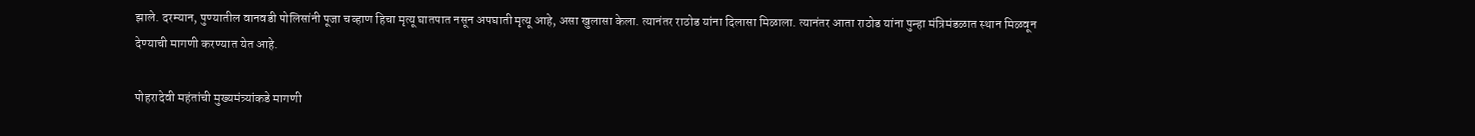झाले. दरम्यान, पुण्यातील वानवडी पोलिसांनी पूजा चव्हाण हिचा मृत्यू घातपात नसून अपघाती मृत्यू आहे, असा खुलासा केला. त्यानंतर राठोड यांना दिलासा मिळाला. त्यानंतर आता राठोड यांना पुन्हा मंत्रिमंडळात स्थान मिळवून देण्याची मागणी करण्यात येत आहे.

पोहरादेवी महंतांची मुख्यमंत्र्यांकडे मागणी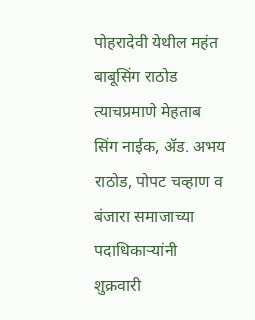पोहरादेवी येथील महंत बाबूसिंग राठोड त्याचप्रमाणे मेहताब सिंग नाईक, ॲड. अभय राठोड, पोपट चव्हाण व बंजारा समाजाच्या पदाधिकाऱ्यांनी शुक्रवारी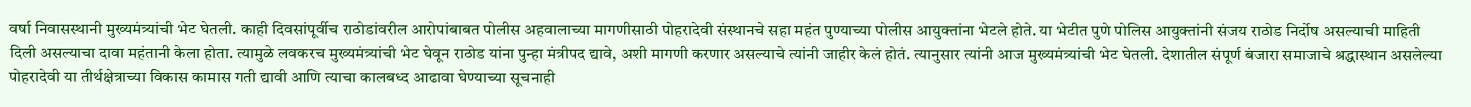वर्षा निवासस्थानी मुख्यमंत्र्यांची भेट घेतली. काही दिवसांपूर्वीच राठोडांवरील आरोपांबाबत पोलीस अहवालाच्या मागणीसाठी पोहरादेवी संस्थानचे सहा महंत पुण्याच्या पोलीस आयुक्तांना भेटले होते. या भेटीत पुणे पोलिस आयुक्तांनी संजय राठोड निर्दोष असल्याची माहिती दिली असल्याचा दावा महंतानी केला होता. त्यामुळे लवकरच मुख्यमंत्र्यांची भेट घेवून राठोड यांना पुन्हा मंत्रीपद द्यावे, अशी मागणी करणार असल्याचे त्यांनी जाहीर केलं होतं. त्यानुसार त्यांनी आज मुख्यमंत्र्यांची भेट घेतली. देशातील संपूर्ण बंजारा समाजाचे श्रद्धास्थान असलेल्या पोहरादेवी या तीर्थक्षेत्राच्या विकास कामास गती द्यावी आणि त्याचा कालबध्द आढावा घेण्याच्या सूचनाही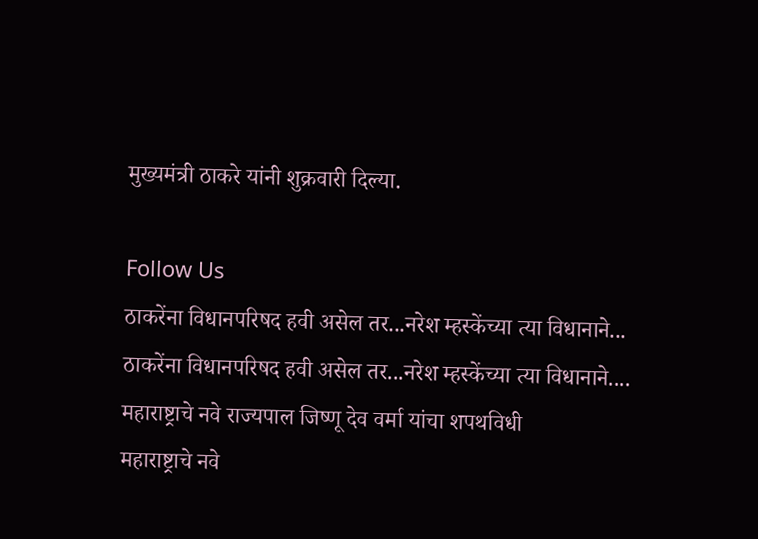मुख्यमंत्री ठाकरे यांनी शुक्रवारी दिल्या.

Follow Us
ठाकरेंना विधानपरिषद हवी असेल तर...नरेश म्हस्केंच्या त्या विधानाने...
ठाकरेंना विधानपरिषद हवी असेल तर...नरेश म्हस्केंच्या त्या विधानाने....
महाराष्ट्राचे नवे राज्यपाल जिष्णू देव वर्मा यांचा शपथविधी
महाराष्ट्राचे नवे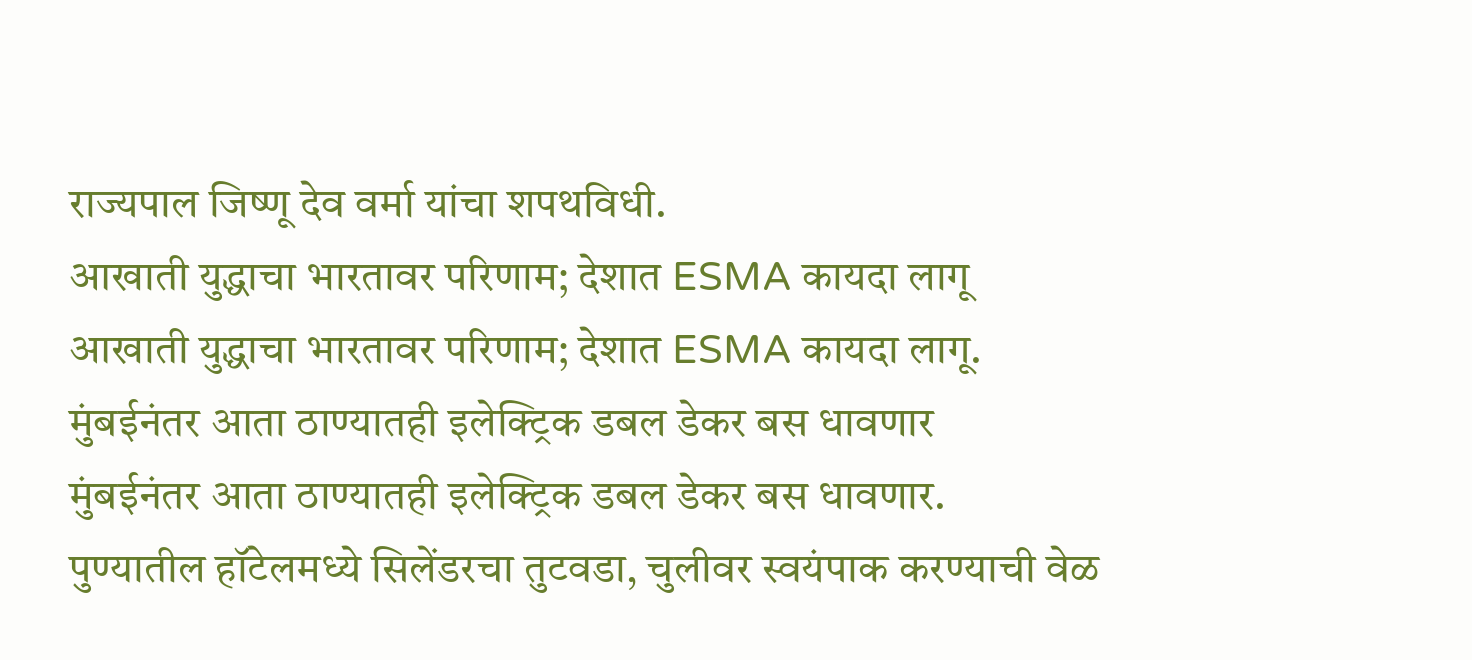राज्यपाल जिष्णू देव वर्मा यांचा शपथविधी.
आखाती युद्धाचा भारतावर परिणाम; देशात ESMA कायदा लागू
आखाती युद्धाचा भारतावर परिणाम; देशात ESMA कायदा लागू.
मुंबईनंतर आता ठाण्यातही इलेक्ट्रिक डबल डेकर बस धावणार
मुंबईनंतर आता ठाण्यातही इलेक्ट्रिक डबल डेकर बस धावणार.
पुण्यातील हॉटेलमध्ये सिलेंडरचा तुटवडा, चुलीवर स्वयंपाक करण्याची वेळ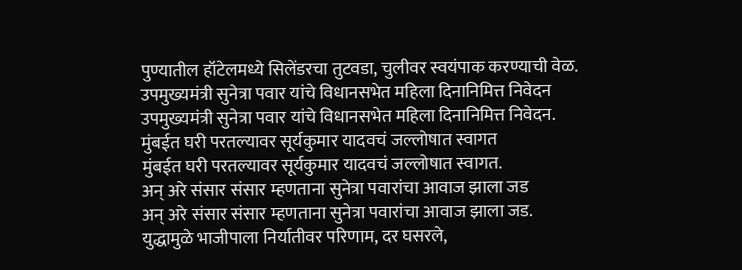पुण्यातील हॉटेलमध्ये सिलेंडरचा तुटवडा, चुलीवर स्वयंपाक करण्याची वेळ.
उपमुख्यमंत्री सुनेत्रा पवार यांचे विधानसभेत महिला दिनानिमित्त निवेदन
उपमुख्यमंत्री सुनेत्रा पवार यांचे विधानसभेत महिला दिनानिमित्त निवेदन.
मुंबईत घरी परतल्यावर सूर्यकुमार यादवचं जल्लोषात स्वागत
मुंबईत घरी परतल्यावर सूर्यकुमार यादवचं जल्लोषात स्वागत.
अन् अरे संसार संसार म्हणताना सुनेत्रा पवारांचा आवाज झाला जड
अन् अरे संसार संसार म्हणताना सुनेत्रा पवारांचा आवाज झाला जड.
युद्धामुळे भाजीपाला निर्यातीवर परिणाम, दर घसरले,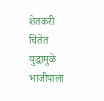शेतकरी चिंतेत
युद्धामुळे भाजीपाला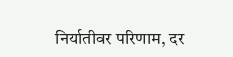निर्यातीवर परिणाम, दर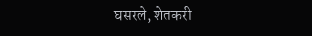घसरले, शेतकरी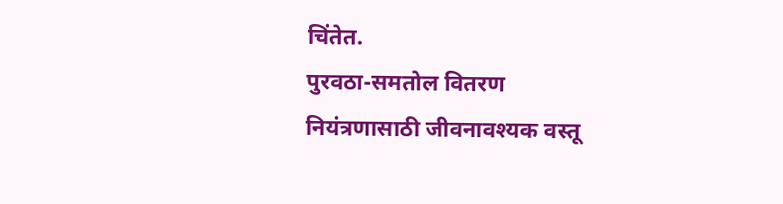चिंतेत.
पुरवठा-समतोल वितरण नियंत्रणासाठी जीवनावश्यक वस्तू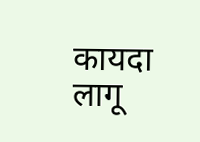कायदा लागू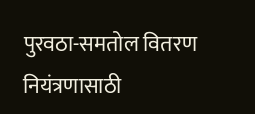पुरवठा-समतोल वितरण नियंत्रणासाठी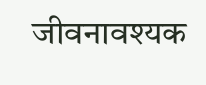जीवनावश्यक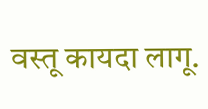वस्तू कायदा लागू.